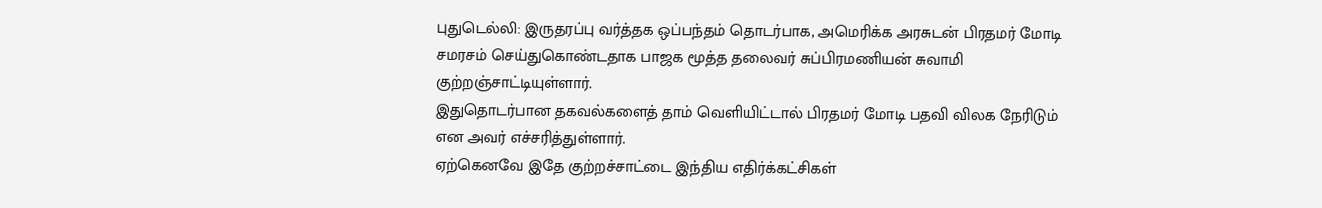புதுடெல்லி: இருதரப்பு வர்த்தக ஒப்பந்தம் தொடர்பாக, அமெரிக்க அரசுடன் பிரதமர் மோடி சமரசம் செய்துகொண்டதாக பாஜக மூத்த தலைவர் சுப்பிரமணியன் சுவாமி குற்றஞ்சாட்டியுள்ளார்.
இதுதொடர்பான தகவல்களைத் தாம் வெளியிட்டால் பிரதமர் மோடி பதவி விலக நேரிடும் என அவர் எச்சரித்துள்ளார்.
ஏற்கெனவே இதே குற்றச்சாட்டை இந்திய எதிர்க்கட்சிகள்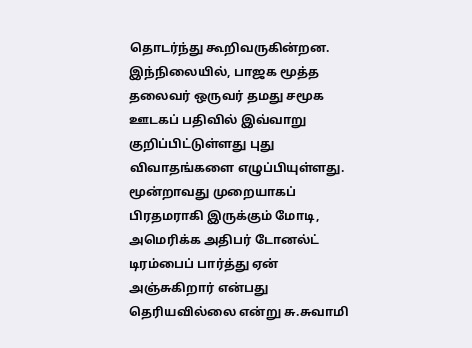தொடர்ந்து கூறிவருகின்றன.
இந்நிலையில், பாஜக மூத்த தலைவர் ஒருவர் தமது சமூக ஊடகப் பதிவில் இவ்வாறு குறிப்பிட்டுள்ளது புது விவாதங்களை எழுப்பியுள்ளது.
மூன்றாவது முறையாகப் பிரதமராகி இருக்கும் மோடி, அமெரிக்க அதிபர் டோனல்ட் டிரம்பைப் பார்த்து ஏன் அஞ்சுகிறார் என்பது தெரியவில்லை என்று சு.சுவாமி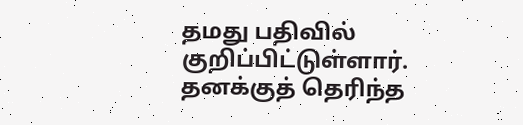தமது பதிவில் குறிப்பிட்டுள்ளார்.
தனக்குத் தெரிந்த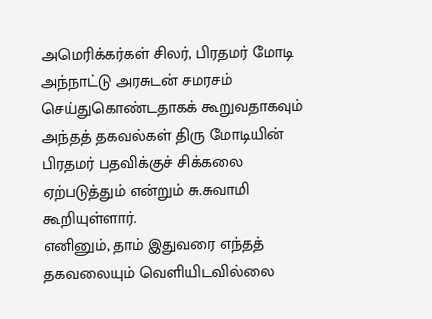அமெரிக்கர்கள் சிலர், பிரதமர் மோடி அந்நாட்டு அரசுடன் சமரசம் செய்துகொண்டதாகக் கூறுவதாகவும் அந்தத் தகவல்கள் திரு மோடியின் பிரதமர் பதவிக்குச் சிக்கலை ஏற்படுத்தும் என்றும் சு.சுவாமி கூறியுள்ளார்.
எனினும், தாம் இதுவரை எந்தத் தகவலையும் வெளியிடவில்லை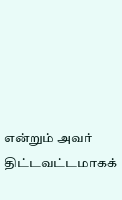என்றும் அவர் திட்டவட்டமாகக்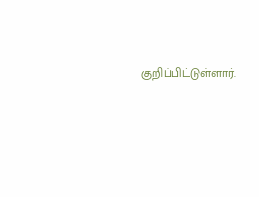குறிப்பிட்டுள்ளார்.